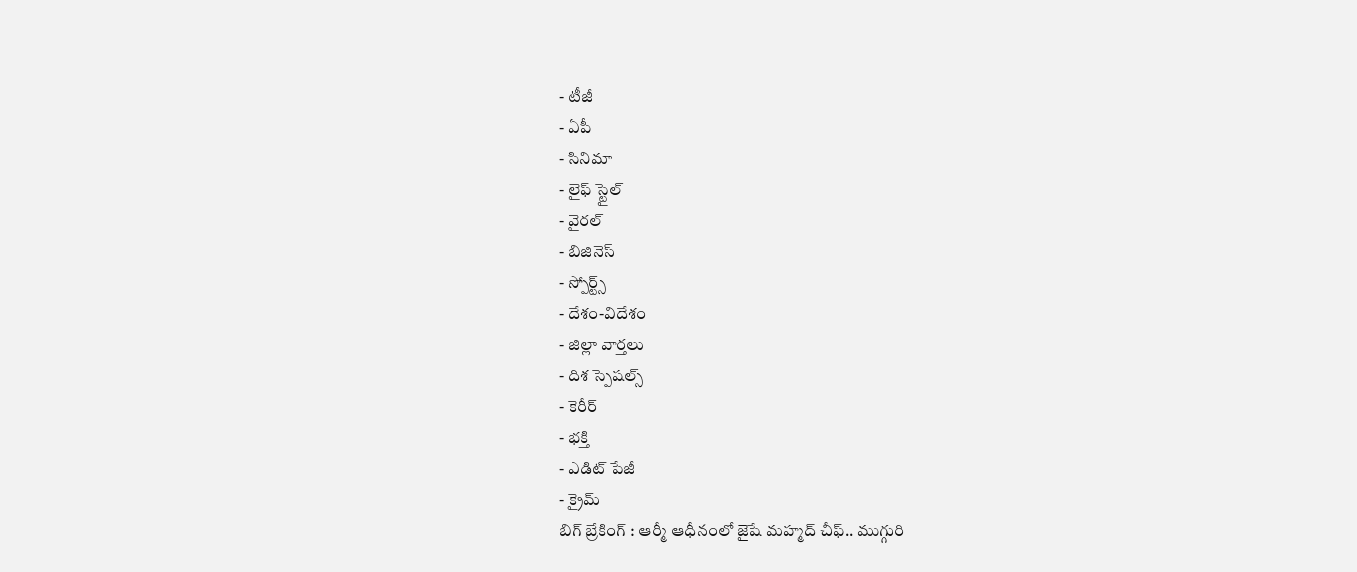- టీజీ
- ఏపీ
- సినిమా
- లైఫ్ స్టైల్
- వైరల్
- బిజినెస్
- స్పోర్ట్స్
- దేశం-విదేశం
- జిల్లా వార్తలు
- దిశ స్పెషల్స్
- కెరీర్
- భక్తి
- ఎడిట్ పేజీ
- క్రైమ్
బిగ్ బ్రేకింగ్ : ఆర్మీ ఆధీనంలో జైషే మహ్మద్ చీఫ్.. ముగ్గురి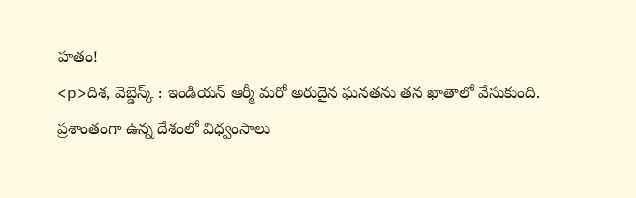హతం!
<p>దిశ, వెబ్డెస్క్ : ఇండియన్ ఆర్మీ మరో అరుదైన ఘనతను తన ఖాతాలో వేసుకుంది. ప్రశాంతంగా ఉన్న దేశంలో విధ్వంసాలు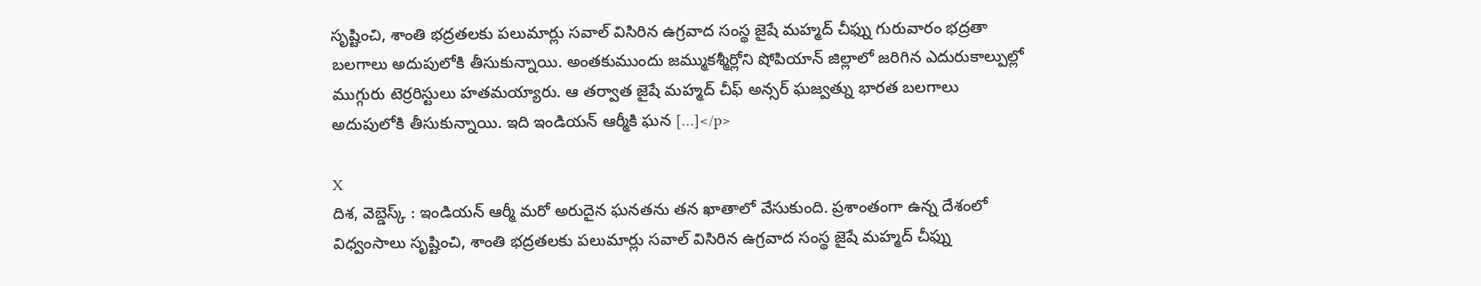సృష్టించి, శాంతి భద్రతలకు పలుమార్లు సవాల్ విసిరిన ఉగ్రవాద సంస్థ జైషే మహ్మద్ చీఫ్ను గురువారం భద్రతా బలగాలు అదుపులోకి తీసుకున్నాయి. అంతకుముందు జమ్ముకశ్మీర్లోని షోపియాన్ జిల్లాలో జరిగిన ఎదురుకాల్పుల్లో ముగ్గురు టెర్రరిస్టులు హతమయ్యారు. ఆ తర్వాత జైషే మహ్మద్ చీఫ్ అన్సర్ ఘజ్వత్ను భారత బలగాలు అదుపులోకి తీసుకున్నాయి. ఇది ఇండియన్ ఆర్మీకి ఘన […]</p>

X
దిశ, వెబ్డెస్క్ : ఇండియన్ ఆర్మీ మరో అరుదైన ఘనతను తన ఖాతాలో వేసుకుంది. ప్రశాంతంగా ఉన్న దేశంలో విధ్వంసాలు సృష్టించి, శాంతి భద్రతలకు పలుమార్లు సవాల్ విసిరిన ఉగ్రవాద సంస్థ జైషే మహ్మద్ చీఫ్ను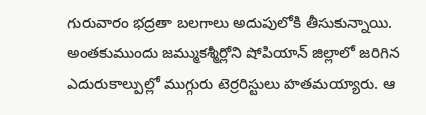గురువారం భద్రతా బలగాలు అదుపులోకి తీసుకున్నాయి.
అంతకుముందు జమ్ముకశ్మీర్లోని షోపియాన్ జిల్లాలో జరిగిన ఎదురుకాల్పుల్లో ముగ్గురు టెర్రరిస్టులు హతమయ్యారు. ఆ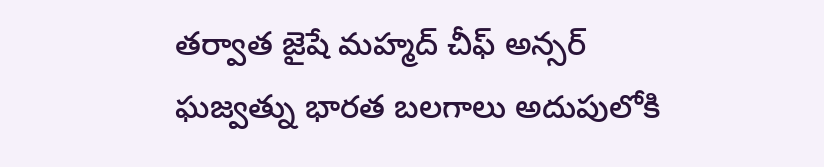తర్వాత జైషే మహ్మద్ చీఫ్ అన్సర్ ఘజ్వత్ను భారత బలగాలు అదుపులోకి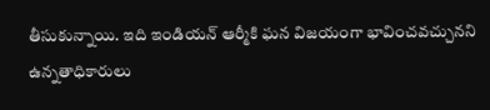తీసుకున్నాయి. ఇది ఇండియన్ ఆర్మీకి ఘన విజయంగా భావించవచ్చునని ఉన్నతాధికారులు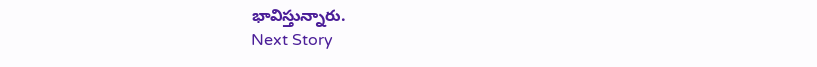భావిస్తున్నారు.
Next Story